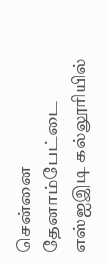சென்னை தேனாம்பேட்டை எஸ்ஐஇடி கல்லூரியில்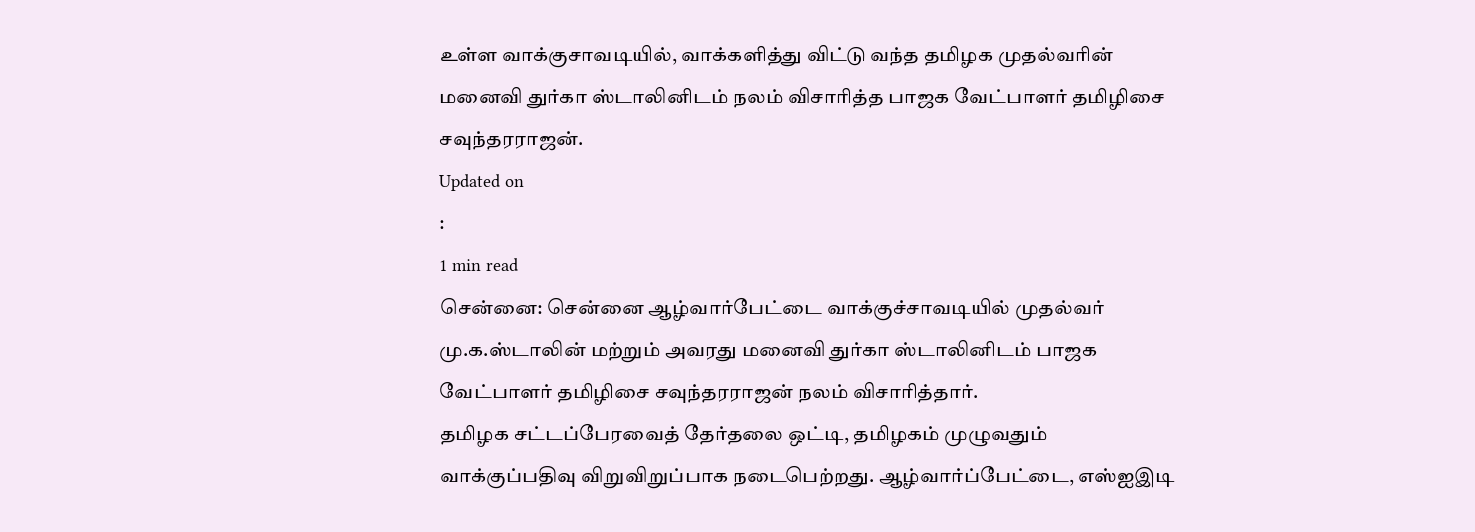உள்ள வாக்குசாவடியில், வாக்களித்து விட்டு வந்த தமிழக முதல்வரின் மனைவி துர்கா ஸ்டாலினிடம் நலம் விசாரித்த பாஜக வேட்பாளர் தமிழிசை சவுந்தரராஜன்.
Updated on
:
1 min read
சென்னை: சென்னை ஆழ்வார்பேட்டை வாக்குச்சாவடியில் முதல்வர் மு.க.ஸ்டாலின் மற்றும் அவரது மனைவி துர்கா ஸ்டாலினிடம் பாஜக வேட்பாளர் தமிழிசை சவுந்தரராஜன் நலம் விசாரித்தார்.
தமிழக சட்டப்பேரவைத் தேர்தலை ஒட்டி, தமிழகம் முழுவதும் வாக்குப்பதிவு விறுவிறுப்பாக நடைபெற்றது. ஆழ்வார்ப்பேட்டை, எஸ்ஐஇடி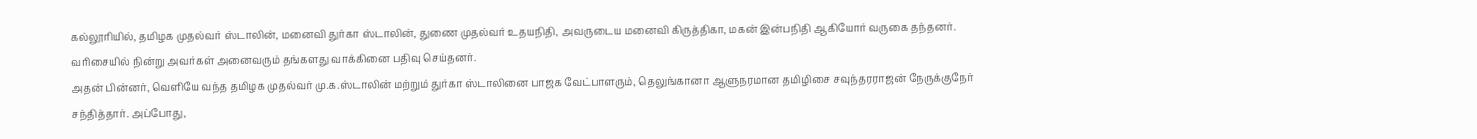கல்லூரியில், தமிழக முதல்வர் ஸ்டாலின், மனைவி துர்கா ஸ்டாலின், துணை முதல்வர் உதயநிதி, அவருடைய மனைவி கிருத்திகா, மகன் இன்பநிதி ஆகியோர் வருகை தந்தனர். வரிசையில் நின்று அவர்கள் அனைவரும் தங்களது வாக்கினை பதிவு செய்தனர்.
அதன் பின்னர், வெளியே வந்த தமிழக முதல்வர் மு.க.ஸ்டாலின் மற்றும் துர்கா ஸ்டாலினை பாஜக வேட்பாளரும், தெலுங்கானா ஆளுநரமான தமிழிசை சவுந்தரராஜன் நேருக்குநேர் சந்தித்தார். அப்போது,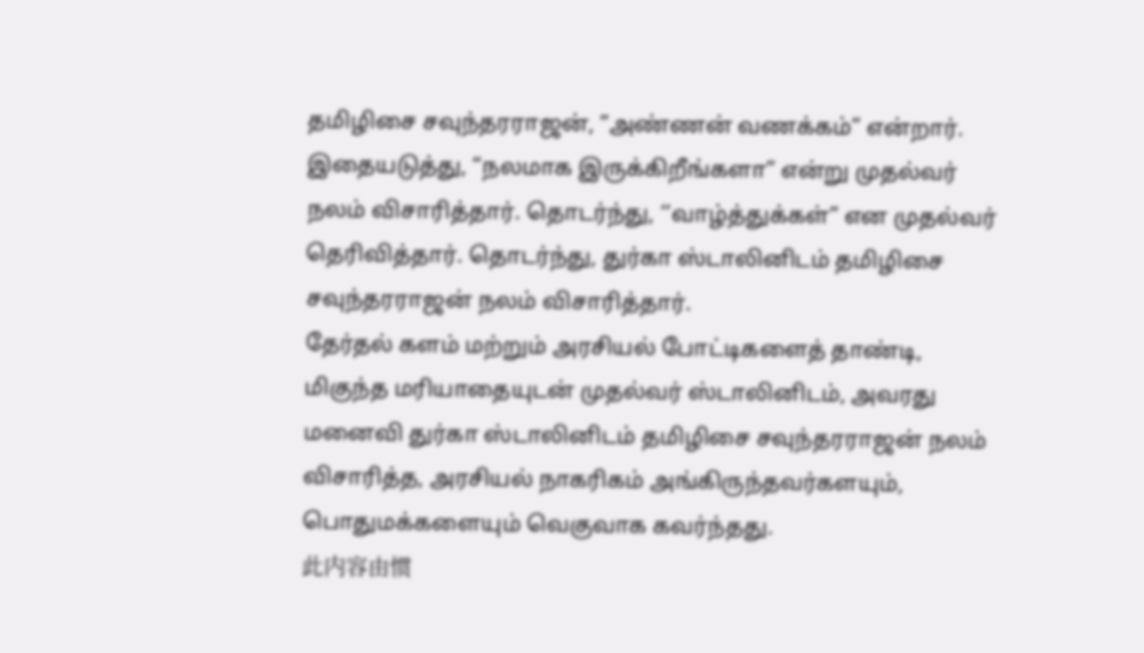தமிழிசை சவுந்தரராஜன், “அண்ணன் வணக்கம்” என்றார். இதையடுத்து, “நலமாக இருக்கிறீங்களா” என்று முதல்வர் நலம் விசாரித்தார். தொடர்ந்து, ‘‘வாழ்த்துக்கள்” என முதல்வர் தெரிவித்தார். தொடர்ந்து, துர்கா ஸ்டாலினிடம் தமிழிசை சவுந்தரராஜன் நலம் விசாரித்தார்.
தேர்தல் களம் மற்றும் அரசியல் போட்டிகளைத் தாண்டி, மிகுந்த மரியாதையுடன் முதல்வர் ஸ்டாலினிடம், அவரது மனைவி துர்கா ஸ்டாலினிடம் தமிழிசை சவுந்தரராஜன் நலம் விசாரித்த, அரசியல் நாகரிகம் அங்கிருந்தவர்களயும், பொதுமக்களையும் வெகுவாக கவர்ந்தது.
此内容由惯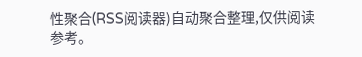性聚合(RSS阅读器)自动聚合整理,仅供阅读参考。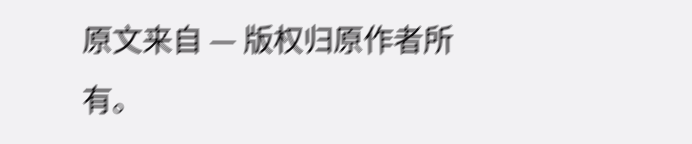原文来自 — 版权归原作者所有。